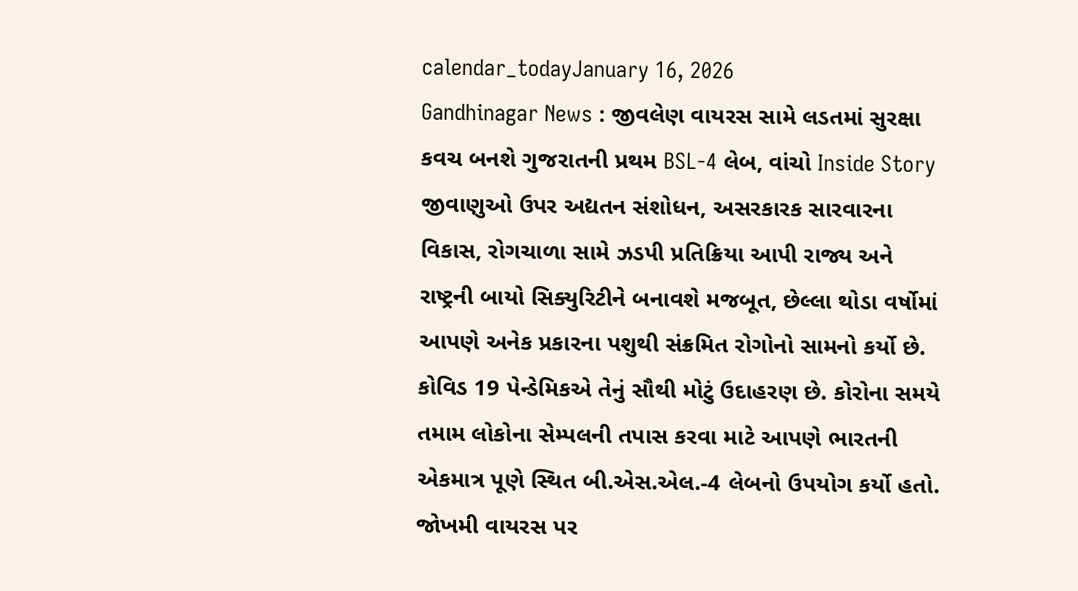calendar_todayJanuary 16, 2026
Gandhinagar News : જીવલેણ વાયરસ સામે લડતમાં સુરક્ષા કવચ બનશે ગુજરાતની પ્રથમ BSL-4 લેબ, વાંચો Inside Story
જીવાણુઓ ઉપર અદ્યતન સંશોધન, અસરકારક સારવારના વિકાસ, રોગચાળા સામે ઝડપી પ્રતિક્રિયા આપી રાજ્ય અને રાષ્ટ્રની બાયો સિક્યુરિટીને બનાવશે મજબૂત, છેલ્લા થોડા વર્ષોમાં આપણે અનેક પ્રકારના પશુથી સંક્રમિત રોગોનો સામનો કર્યો છે. કોવિડ 19 પેન્ડેમિકએ તેનું સૌથી મોટું ઉદાહરણ છે. કોરોના સમયે તમામ લોકોના સેમ્પલની તપાસ કરવા માટે આપણે ભારતની એકમાત્ર પૂણે સ્થિત બી.એસ.એલ.-4 લેબનો ઉપયોગ કર્યો હતો.
જોખમી વાયરસ પર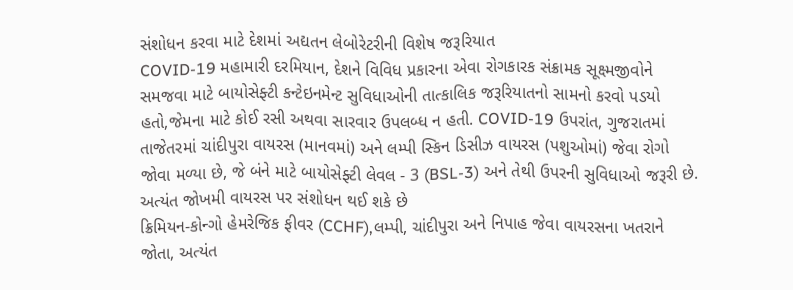સંશોધન કરવા માટે દેશમાં અદ્યતન લેબોરેટરીની વિશેષ જરૂરિયાત
COVID-19 મહામારી દરમિયાન, દેશને વિવિધ પ્રકારના એવા રોગકારક સંક્રામક સૂક્ષ્મજીવોને સમજવા માટે બાયોસેફ્ટી કન્ટેઇનમેન્ટ સુવિધાઓની તાત્કાલિક જરૂરિયાતનો સામનો કરવો પડયો હતો,જેમના માટે કોઈ રસી અથવા સારવાર ઉપલબ્ધ ન હતી. COVID-19 ઉપરાંત, ગુજરાતમાં તાજેતરમાં ચાંદીપુરા વાયરસ (માનવમાં) અને લમ્પી સ્કિન ડિસીઝ વાયરસ (પશુઓમાં) જેવા રોગો જોવા મળ્યા છે, જે બંને માટે બાયોસેફ્ટી લેવલ - 3 (BSL-3) અને તેથી ઉપરની સુવિધાઓ જરૂરી છે.
અત્યંત જોખમી વાયરસ પર સંશોધન થઈ શકે છે
ક્રિમિયન-કોન્ગો હેમરેજિક ફીવર (CCHF),લમ્પી, ચાંદીપુરા અને નિપાહ જેવા વાયરસના ખતરાને જોતા, અત્યંત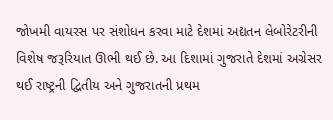જોખમી વાયરસ પર સંશોધન કરવા માટે દેશમાં અદ્યતન લેબોરેટરીની વિશેષ જરૂરિયાત ઊભી થઈ છે. આ દિશામાં ગુજરાતે દેશમાં અગ્રેસર થઈ રાષ્ટ્રની દ્વિતીય અને ગુજરાતની પ્રથમ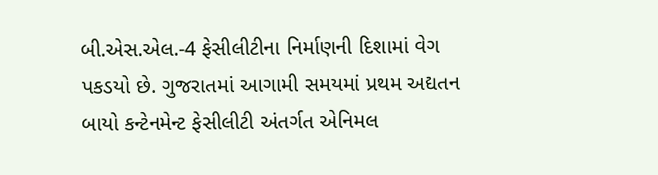બી.એસ.એલ.-4 ફેસીલીટીના નિર્માણની દિશામાં વેગ પકડયો છે. ગુજરાતમાં આગામી સમયમાં પ્રથમ અદ્યતન બાયો કન્ટેનમેન્ટ ફેસીલીટી અંતર્ગત એનિમલ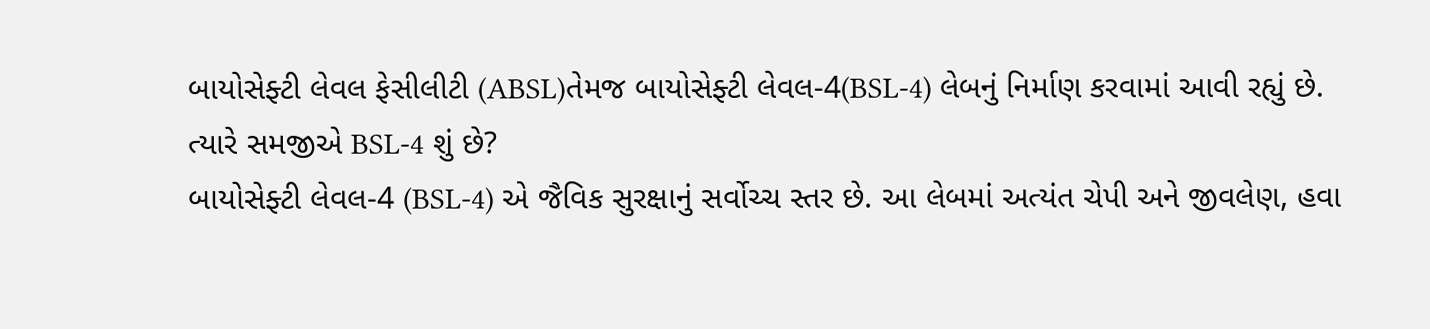બાયોસેફ્ટી લેવલ ફેસીલીટી (ABSL)તેમજ બાયોસેફ્ટી લેવલ-4(BSL-4) લેબનું નિર્માણ કરવામાં આવી રહ્યું છે.
ત્યારે સમજીએ BSL-4 શું છે?
બાયોસેફ્ટી લેવલ-4 (BSL-4) એ જૈવિક સુરક્ષાનું સર્વોચ્ચ સ્તર છે. આ લેબમાં અત્યંત ચેપી અને જીવલેણ, હવા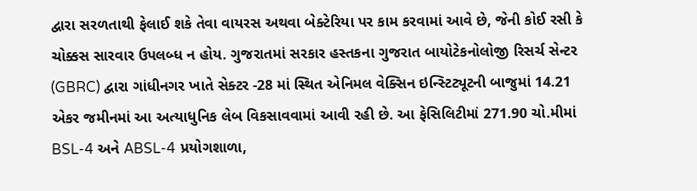દ્વારા સરળતાથી ફેલાઈ શકે તેવા વાયરસ અથવા બેક્ટેરિયા પર કામ કરવામાં આવે છે, જેની કોઈ રસી કે ચોક્કસ સારવાર ઉપલબ્ધ ન હોય. ગુજરાતમાં સરકાર હસ્તકના ગુજરાત બાયોટેકનોલોજી રિસર્ચ સેન્ટર (GBRC) દ્વારા ગાંધીનગર ખાતે સેક્ટર -28 માં સ્થિત એનિમલ વેક્સિન ઇન્સ્ટિટ્યૂટની બાજુમાં 14.21 એકર જમીનમાં આ અત્યાધુનિક લેબ વિકસાવવામાં આવી રહી છે. આ ફેસિલિટીમાં 271.90 ચો.મીમાં BSL-4 અને ABSL-4 પ્રયોગશાળા,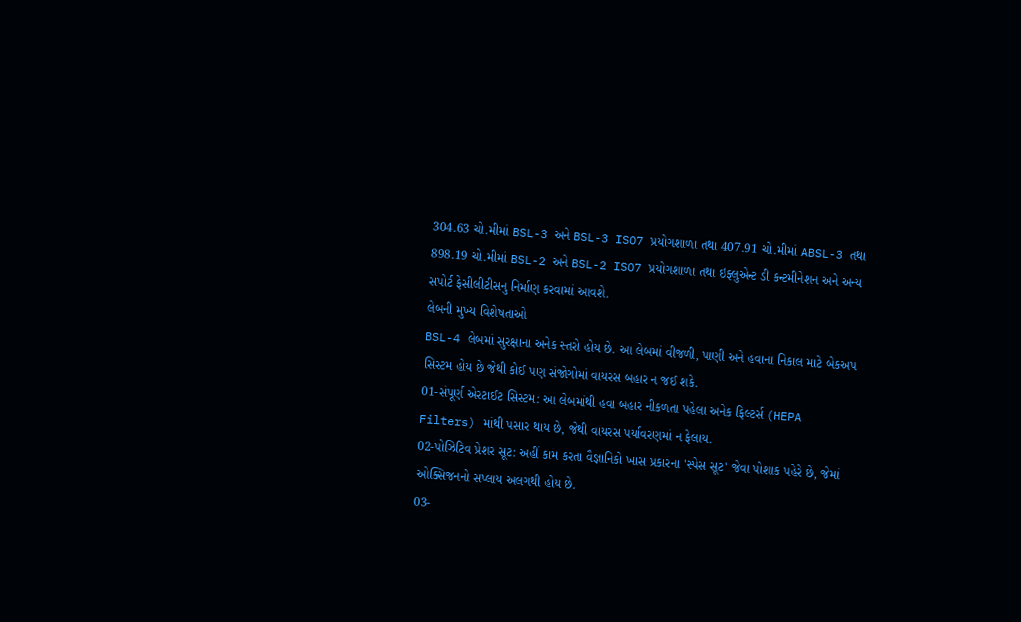304.63 ચો.મીમાં BSL-3 અને BSL-3 ISO7 પ્રયોગશાળા તથા 407.91 ચો.મીમાં ABSL-3 તથા 898.19 ચો.મીમાં BSL-2 અને BSL-2 ISO7 પ્રયોગશાળા તથા ઇફ્લુએન્ટ ડી કન્ટમીનેશન અને અન્ય સપોર્ટ ફેસીલીટીસનુ નિર્માણ કરવામાં આવશે.
લેબની મુખ્ય વિશેષતાઓ
BSL-4 લેબમાં સુરક્ષાના અનેક સ્તરો હોય છે. આ લેબમાં વીજળી, પાણી અને હવાના નિકાલ માટે બેકઅપ સિસ્ટમ હોય છે જેથી કોઈ પણ સંજોગોમાં વાયરસ બહાર ન જઈ શકે.
01-સંપૂર્ણ એરટાઈટ સિસ્ટમ: આ લેબમાંથી હવા બહાર નીકળતા પહેલા અનેક ફિલ્ટર્સ (HEPA Filters) માંથી પસાર થાય છે, જેથી વાયરસ પર્યાવરણમાં ન ફેલાય.
02-પોઝિટિવ પ્રેશર સૂટ: અહીં કામ કરતા વૈજ્ઞાનિકો ખાસ પ્રકારના 'સ્પેસ સૂટ' જેવા પોશાક પહેરે છે, જેમાં ઓક્સિજનનો સપ્લાય અલગથી હોય છે.
03-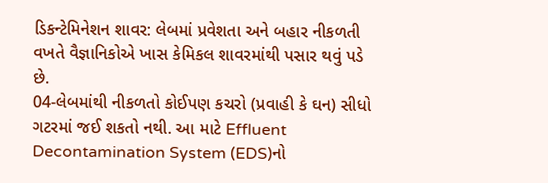ડિકન્ટેમિનેશન શાવર: લેબમાં પ્રવેશતા અને બહાર નીકળતી વખતે વૈજ્ઞાનિકોએ ખાસ કેમિકલ શાવરમાંથી પસાર થવું પડે છે.
04-લેબમાંથી નીકળતો કોઈપણ કચરો (પ્રવાહી કે ઘન) સીધો ગટરમાં જઈ શકતો નથી. આ માટે Effluent Decontamination System (EDS)નો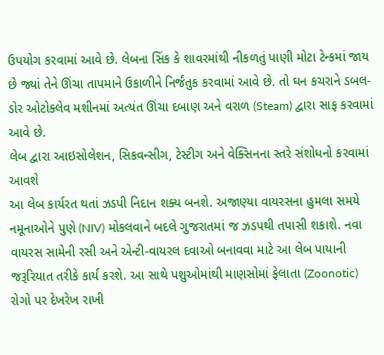ઉપયોગ કરવામાં આવે છે. લેબના સિંક કે શાવરમાંથી નીકળતું પાણી મોટા ટેન્કમાં જાય છે જ્યાં તેને ઊંચા તાપમાને ઉકાળીને નિર્જંતુક કરવામાં આવે છે. તો ઘન કચરાને ડબલ-ડોર ઓટોક્લેવ મશીનમાં અત્યંત ઊંચા દબાણ અને વરાળ (Steam) દ્વારા સાફ કરવામાં આવે છે.
લેબ દ્વારા આઇસોલેશન, સિકવન્સીગ, ટેસ્ટીગ અને વેક્સિનના સ્તરે સંશોધનો કરવામાં આવશે
આ લેબ કાર્યરત થતાં ઝડપી નિદાન શક્ય બનશે. અજાણ્યા વાયરસના હુમલા સમયે નમૂનાઓને પુણે (NIV) મોકલવાને બદલે ગુજરાતમાં જ ઝડપથી તપાસી શકાશે. નવા વાયરસ સામેની રસી અને એન્ટી-વાયરલ દવાઓ બનાવવા માટે આ લેબ પાયાની જરૂરિયાત તરીકે કાર્ય કરશે. આ સાથે પશુઓમાંથી માણસોમાં ફેલાતા (Zoonotic) રોગો પર દેખરેખ રાખી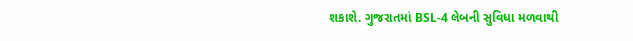શકાશે. ગુજરાતમાં BSL-4 લેબની સુવિધા મળવાથી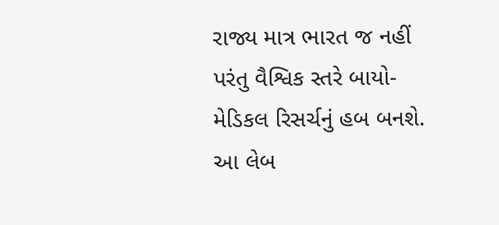રાજ્ય માત્ર ભારત જ નહીં પરંતુ વૈશ્વિક સ્તરે બાયો-મેડિકલ રિસર્ચનું હબ બનશે. આ લેબ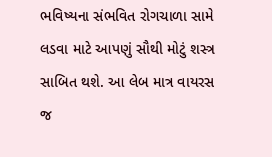ભવિષ્યના સંભવિત રોગચાળા સામે લડવા માટે આપણું સૌથી મોટું શસ્ત્ર સાબિત થશે. આ લેબ માત્ર વાયરસ જ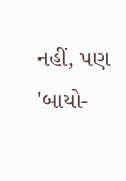નહીં, પણ 'બાયો-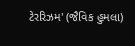ટેરરિઝમ' (જૈવિક હુમલા)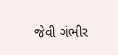જેવી ગંભીર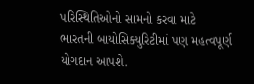પરિસ્થિતિઓનો સામનો કરવા માટે ભારતની બાયોસિક્યુરિટીમાં પણ મહત્વપૂર્ણ યોગદાન આપશે.